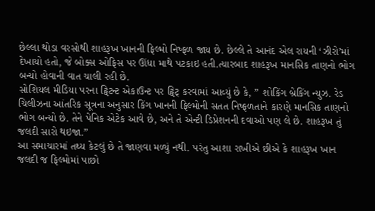છેલ્લા થોડા વરસોથી શાહરૂખ ખાનની ફિલ્મો નિષ્ફળ જાય છે. છેલ્લે તે આનંદ એલ રાયની ‘ઝીરો’માં દેખાયો હતો, જે બોક્સ ઓફિસ પર ઊંધા માથે પટકાઇ હતી.ત્યારબાદ શાહરૂખ માનસિક તાણનો ભોગ બન્યો હોવાની વાત ચાલી રહી છે.
સોશિયલ મીડિયા પરના ટ્વિટન્ટ એકાઉન્ટ પર ટ્વિટ્ કરવામાં આવ્યું છે કે, ” શોકિંગ બ્રેકિંગ ન્યુઝ. રેડ ચિલીઝના આંતરિક સૂત્રના અનુસાર કિંગ ખાનની ફિલ્મોની સતત નિષ્ફળતાને કારણે માનસિક તાણનો ભોગ બન્યો છે. તેને પેનિક એટેક આવે છે, અને તે એન્ટી ડિપ્રેશનની દવાઓ પણ લે છે. શાહરૂખ તું જલદી સારો થઇજા.”
આ સમાચારમાં તથ્ય કેટલું છે તે જાણવા મળ્યું નથી. પરંતુ આશા રાખીએ છીએ કે શાહરૂખ ખાન જલદી જ ફિલ્મોમાં પાછો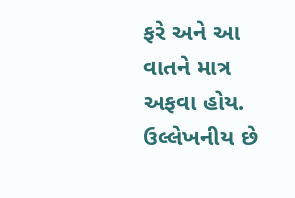ફરે અને આ વાતને માત્ર અફવા હોય.
ઉલ્લેખનીય છે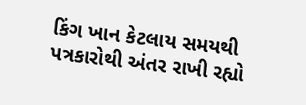કિંગ ખાન કેટલાય સમયથી પત્રકારોથી અંતર રાખી રહ્યો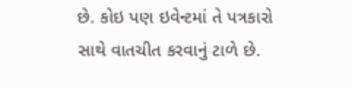છે. કોઇ પણ ઇવેન્ટમાં તે પત્રકારો સાથે વાતચીત કરવાનું ટાળે છે.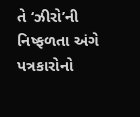તે ‘ઝીરો’ની નિષ્ફળતા અંગે પત્રકારોનો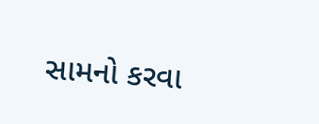સામનો કરવા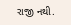રાજી નથી.